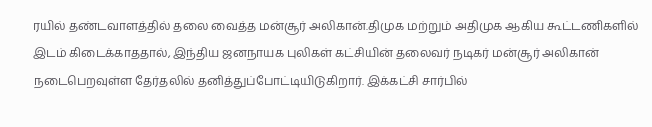ரயில் தண்டவாளத்தில் தலை வைத்த மன்சூர் அலிகான்.திமுக மற்றும் அதிமுக ஆகிய கூட்டணிகளில் இடம் கிடைக்காததால், இந்திய ஜனநாயக புலிகள் கட்சியின் தலைவர் நடிகர் மன்சூர் அலிகான் நடைபெறவுள்ள தேர்தலில் தனித்துப்போட்டியிடுகிறார். இக்கட்சி சார்பில்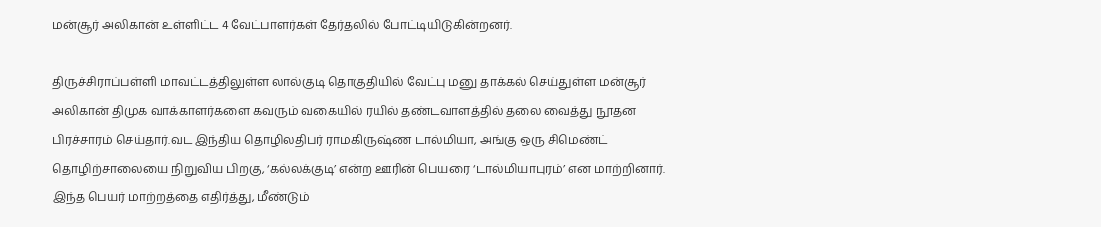மன்சூர் அலிகான் உள்ளிட்ட 4 வேட்பாளர்கள் தேர்தலில் போட்டியிடுகின்றனர்.

திருச்சிராப்பள்ளி மாவட்டத்திலுள்ள லால்குடி தொகுதியில் வேட்பு மனு தாக்கல் செய்துள்ள மன்சூர் அலிகான் திமுக வாக்காளர்களை கவரும் வகையில் ரயில் தண்டவாளத்தில் தலை வைத்து நூதன பிரச்சாரம் செய்தார்.வட இந்திய தொழிலதிபர் ராமகிருஷ்ண டால்மியா, அங்கு ஒரு சிமெண்ட் தொழிற்சாலையை நிறுவிய பிறகு, ‘கல்லக்குடி’ என்ற ஊரின் பெயரை ‘டால்மியாபுரம்’ என மாற்றினார். இந்த பெயர் மாற்றத்தை எதிர்த்து, மீண்டும்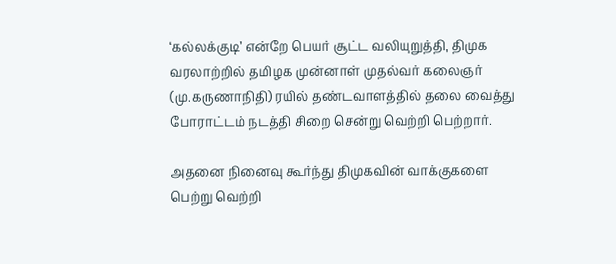‘கல்லக்குடி’ என்றே பெயர் சூட்ட வலியுறுத்தி, திமுக வரலாற்றில் தமிழக முன்னாள் முதல்வர் கலைஞர் (மு.கருணாநிதி) ரயில் தண்டவாளத்தில் தலை வைத்து போராட்டம் நடத்தி சிறை சென்று வெற்றி பெற்றார்.

அதனை நினைவு கூர்ந்து திமுகவின் வாக்குகளை பெற்று வெற்றி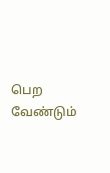பெற வேண்டும்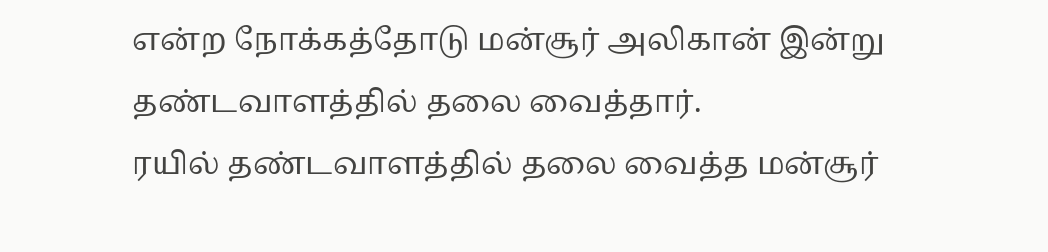என்ற நோக்கத்தோடு மன்சூர் அலிகான் இன்று தண்டவாளத்தில் தலை வைத்தார்.
ரயில் தண்டவாளத்தில் தலை வைத்த மன்சூர்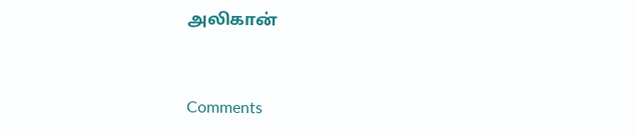அலிகான்



Comments